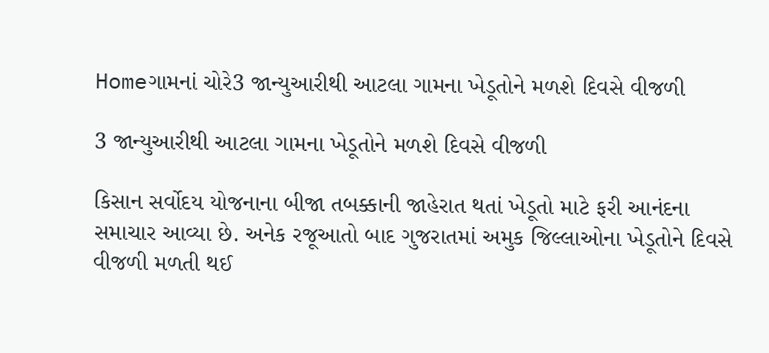Homeગામનાં ચોરે3 જાન્યુઆરીથી આટલા ગામના ખેડૂતોને મળશે દિવસે વીજળી

3 જાન્યુઆરીથી આટલા ગામના ખેડૂતોને મળશે દિવસે વીજળી

કિસાન સર્વોદય યોજનાના બીજા તબક્કાની જાહેરાત થતાં ખેડૂતો માટે ફરી આનંદના સમાચાર આવ્યા છે. અનેક રજૂઆતો બાદ ગુજરાતમાં અમુક જિલ્લાઓના ખેડૂતોને દિવસે વીજળી મળતી થઈ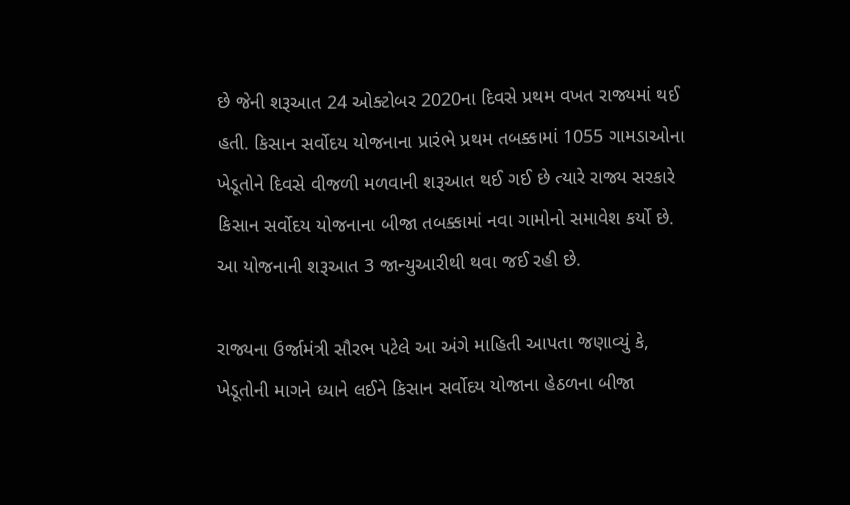છે જેની શરૂઆત 24 ઓક્ટોબર 2020ના દિવસે પ્રથમ વખત રાજ્યમાં થઈ હતી. કિસાન સર્વોદય યોજનાના પ્રારંભે પ્રથમ તબક્કામાં 1055 ગામડાઓના ખેડૂતોને દિવસે વીજળી મળવાની શરૂઆત થઈ ગઈ છે ત્યારે રાજ્ય સરકારે કિસાન સર્વોદય યોજનાના બીજા તબક્કામાં નવા ગામોનો સમાવેશ કર્યો છે. આ યોજનાની શરૂઆત 3 જાન્યુઆરીથી થવા જઈ રહી છે.

રાજ્યના ઉર્જામંત્રી સૌરભ પટેલે આ અંગે માહિતી આપતા જણાવ્યું કે, ખેડૂતોની માગને ધ્યાને લઈને કિસાન સર્વોદય યોજાના હેઠળના બીજા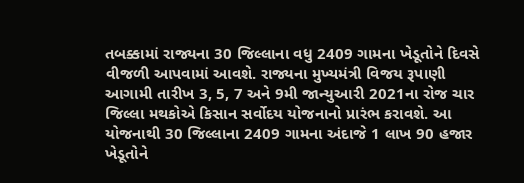તબક્કામાં રાજ્યના 30 જિલ્લાના વધુ 2409 ગામના ખેડૂતોને દિવસે વીજળી આપવામાં આવશે. રાજ્યના મુખ્યમંત્રી વિજય રૂપાણી આગામી તારીખ 3, 5, 7 અને 9મી જાન્યુઆરી 2021ના રોજ ચાર જિલ્લા મથકોએ કિસાન સર્વોદય યોજનાનો પ્રારંભ કરાવશે. આ યોજનાથી 30 જિલ્લાના 2409 ગામના અંદાજે 1 લાખ 90 હજાર ખેડૂતોને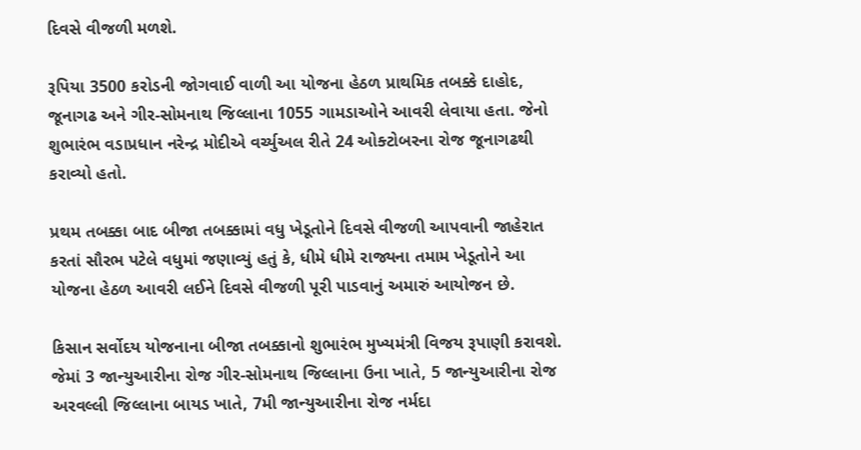દિવસે વીજળી મળશે.

રૂપિયા 3500 કરોડની જોગવાઈ વાળી આ યોજના હેઠળ પ્રાથમિક તબક્કે દાહોદ, જૂનાગઢ અને ગીર-સોમનાથ જિલ્લાના 1055 ગામડાઓને આવરી લેવાયા હતા. જેનો શુભારંભ વડાપ્રધાન નરેન્દ્ર મોદીએ વર્ચ્યુઅલ રીતે 24 ઓક્ટોબરના રોજ જૂનાગઢથી કરાવ્યો હતો.

પ્રથમ તબક્કા બાદ બીજા તબક્કામાં વધુ ખેડૂતોને દિવસે વીજળી આપવાની જાહેરાત કરતાં સૌરભ પટેલે વધુમાં જણાવ્યું હતું કે, ધીમે ધીમે રાજ્યના તમામ ખેડૂતોને આ યોજના હેઠળ આવરી લઈને દિવસે વીજળી પૂરી પાડવાનું અમારું આયોજન છે.

કિસાન સર્વોદય યોજનાના બીજા તબક્કાનો શુભારંભ મુખ્યમંત્રી વિજય રૂપાણી કરાવશે. જેમાં 3 જાન્યુઆરીના રોજ ગીર-સોમનાથ જિલ્લાના ઉના ખાતે, 5 જાન્યુઆરીના રોજ અરવલ્લી જિલ્લાના બાયડ ખાતે, 7મી જાન્યુઆરીના રોજ નર્મદા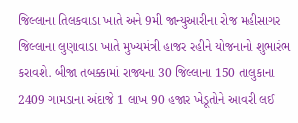જિલ્લાના તિલકવાડા ખાતે અને 9મી જાન્યુઆરીના રોજ મહીસાગર જિલ્લાના લુણાવાડા ખાતે મુખ્યમંત્રી હાજર રહીને યોજનાનો શુભારંભ કરાવશે. બીજા તબક્કામાં રાજ્યના 30 જિલ્લાના 150 તાલુકાના 2409 ગામડાના અંદાજે 1 લાખ 90 હજાર ખેડૂતોને આવરી લઈ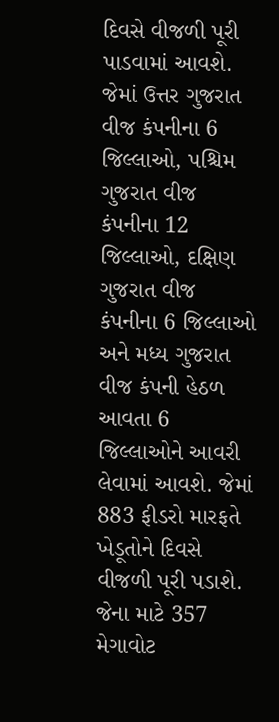દિવસે વીજળી પૂરી પાડવામાં આવશે. જેમાં ઉત્તર ગુજરાત વીજ કંપનીના 6 જિલ્લાઓ, પશ્ચિમ ગુજરાત વીજ કંપનીના 12 જિલ્લાઓ, દક્ષિણ ગુજરાત વીજ કંપનીના 6 જિલ્લાઓ અને મધ્ય ગુજરાત વીજ કંપની હેઠળ આવતા 6 જિલ્લાઓને આવરી લેવામાં આવશે. જેમાં 883 ફીડરો મારફતે ખેડૂતોને દિવસે વીજળી પૂરી પડાશે. જેના માટે 357 મેગાવોટ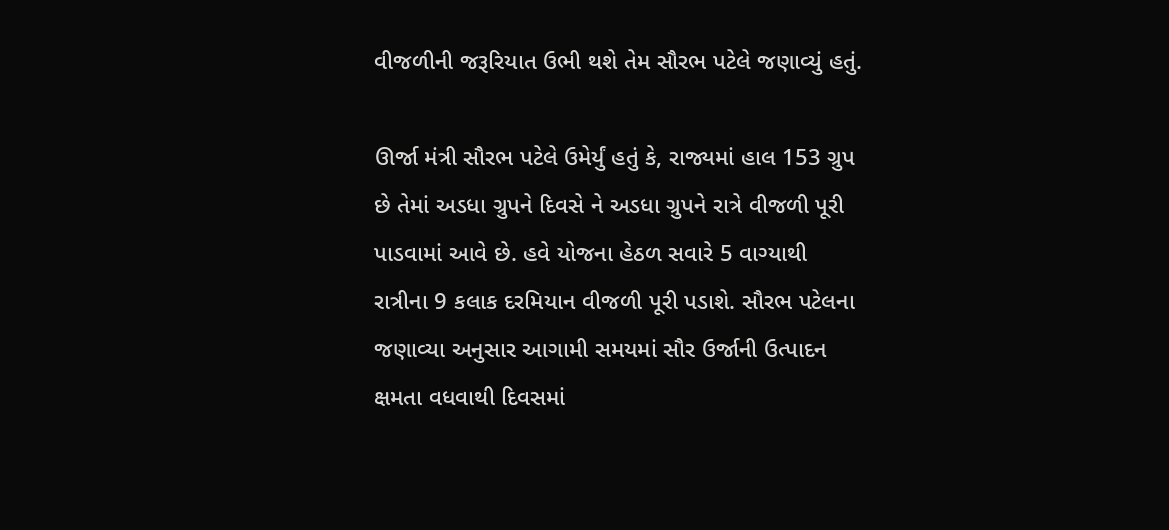વીજળીની જરૂરિયાત ઉભી થશે તેમ સૌરભ પટેલે જણાવ્યું હતું.

ઊર્જા મંત્રી સૌરભ પટેલે ઉમેર્યું હતું કે, રાજ્યમાં હાલ 153 ગ્રુપ છે તેમાં અડધા ગ્રુપને દિવસે ને અડધા ગ્રુપને રાત્રે વીજળી પૂરી પાડવામાં આવે છે. હવે યોજના હેઠળ સવારે 5 વાગ્યાથી રાત્રીના 9 કલાક દરમિયાન વીજળી પૂરી પડાશે. સૌરભ પટેલના જણાવ્યા અનુસાર આગામી સમયમાં સૌર ઉર્જાની ઉત્પાદન ક્ષમતા વધવાથી દિવસમાં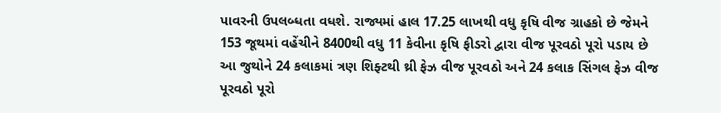પાવરની ઉપલબ્ધતા વધશે. રાજ્યમાં હાલ 17.25 લાખથી વધુ કૃષિ વીજ ગ્રાહકો છે જેમને 153 જૂથમાં વહેંચીને 8400થી વધુ 11 કેવીના કૃષિ ફીડરો દ્વારા વીજ પૂરવઠો પૂરો પડાય છે આ જુથોને 24 કલાકમાં ત્રણ શિફ્ટથી થ્રી ફેઝ વીજ પૂરવઠો અને 24 કલાક સિંગલ ફેઝ વીજ પૂરવઠો પૂરો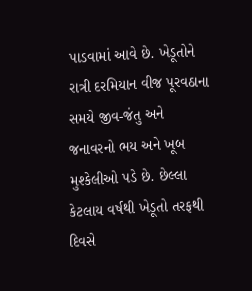પાડવામાં આવે છે. ખેડૂતોને રાત્રી દરમિયાન વીજ પૂરવઠાના સમયે જીવ-જંતુ અને જનાવરનો ભય અને ખૂબ મુશ્કેલીઓ પડે છે. છેલ્લા કેટલાય વર્ષથી ખેડૂતો તરફથી દિવસે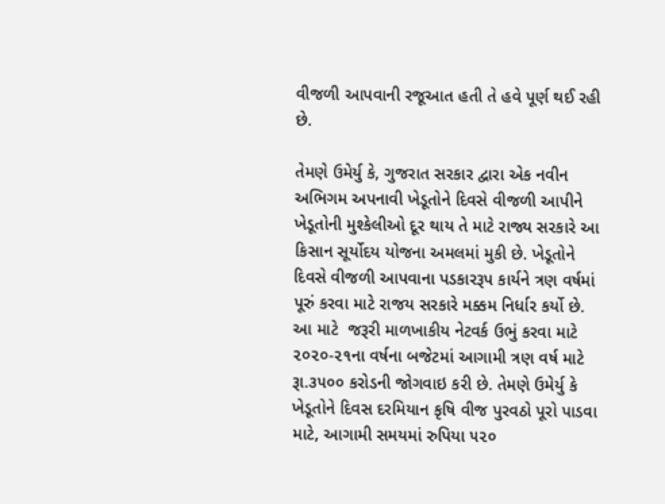વીજળી આપવાની રજૂઆત હતી તે હવે પૂર્ણ થઈ રહી છે.

તેમણે ઉમેર્યુ કે, ગુજરાત સરકાર દ્વારા એક નવીન અભિગમ અપનાવી ખેડૂતોને દિવસે વીજળી આપીને ખેડૂતોની મુશ્કેલીઓ દૂર થાય તે માટે રાજ્ય સરકારે આ કિસાન સૂર્યોદય યોજના અમલમાં મુકી છે. ખેડૂતોને દિવસે વીજળી આપવાના પડકારરૂપ કાર્યને ત્રણ વર્ષમાં પૂરું કરવા માટે રાજય સરકારે મક્કમ નિર્ધાર કર્યો છે. આ માટે  જરૂરી માળખાકીય નેટવર્ક ઉભું કરવા માટે ૨૦૨૦-૨૧ના વર્ષના બજેટમાં આગામી ત્રણ વર્ષ માટે રૂા.૩૫૦૦ કરોડની જોગવાઇ કરી છે. તેમણે ઉમેર્યુ કે ખેડૂતોને દિવસ દરમિયાન કૃષિ વીજ પુરવઠો પૂરો પાડવા માટે, આગામી સમયમાં રુપિયા ૫૨૦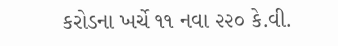કરોડના ખર્ચે ૧૧ નવા ૨૨૦ કે.વી.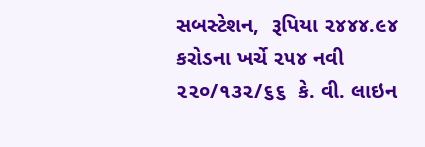સબસ્ટેશન,  રૂપિયા ૨૪૪૪.૯૪ કરોડના ખર્ચે ૨૫૪ નવી ૨૨૦/૧૩૨/૬૬  કે. વી. લાઇન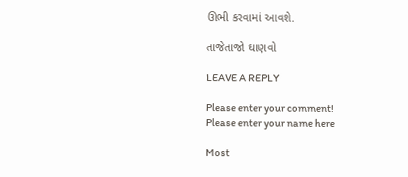ઊભી કરવામાં આવશે.

તાજેતાજો ઘાણવો

LEAVE A REPLY

Please enter your comment!
Please enter your name here

Most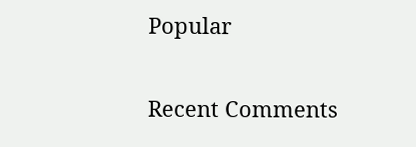Popular

Recent Comments